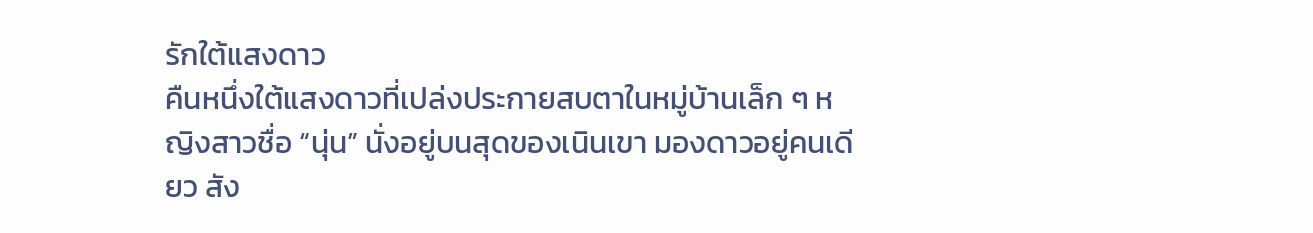รักใต้แสงดาว
คืนหนึ่งใต้แสงดาวที่เปล่งประกายสบตาในหมู่บ้านเล็ก ๆ หญิงสาวชื่อ “นุ่น” นั่งอยู่บนสุดของเนินเขา มองดาวอยู่คนเดียว สัง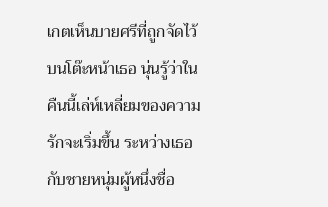เกตเห็นบายศรีที่ถูกจัดไว้บนโต๊ะหน้าเธอ นุ่นรู้ว่าในคืนนี้เล่ห์เหลี่ยมของความรักจะเริ่มขึ้น ระหว่างเธอกับชายหนุ่มผู้หนึ่งชื่อ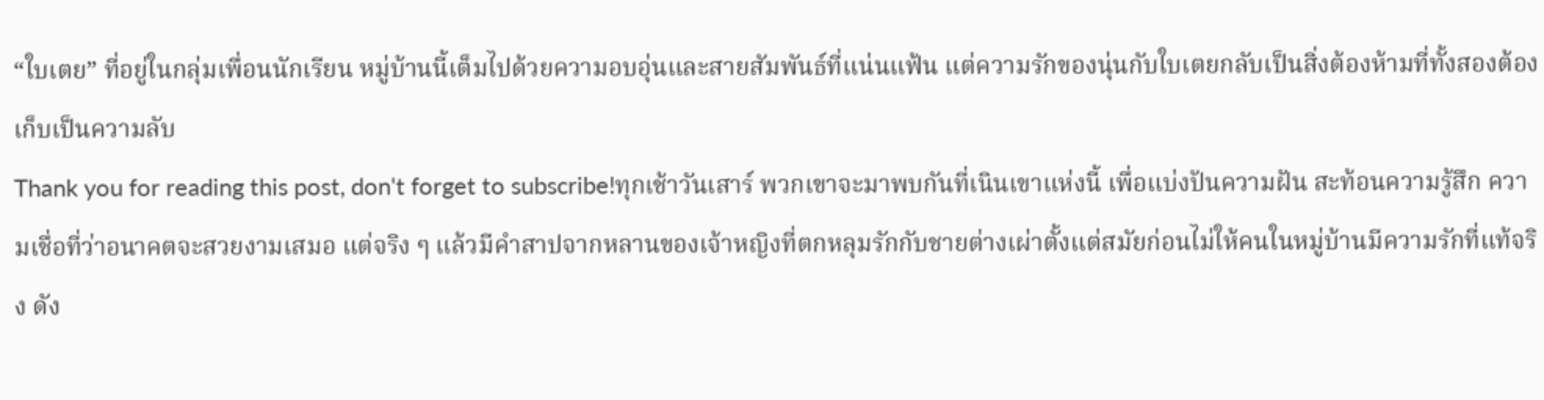“ใบเตย” ที่อยู่ในกลุ่มเพื่อนนักเรียน หมู่บ้านนี้เต็มไปด้วยความอบอุ่นและสายสัมพันธ์ที่แน่นแฟ้น แต่ความรักของนุ่นกับใบเตยกลับเป็นสิ่งต้องห้ามที่ทั้งสองต้องเก็บเป็นความลับ
Thank you for reading this post, don't forget to subscribe!ทุกเช้าวันเสาร์ พวกเขาจะมาพบกันที่เนินเขาแห่งนี้ เพื่อแบ่งปันความฝัน สะท้อนความรู้สึก ความเชื่อที่ว่าอนาคตจะสวยงามเสมอ แต่จริง ๆ แล้วมีคำสาปจากหลานของเจ้าหญิงที่ตกหลุมรักกับชายต่างเผ่าตั้งแต่สมัยก่อนไม่ให้คนในหมู่บ้านมีความรักที่แท้จริง ดัง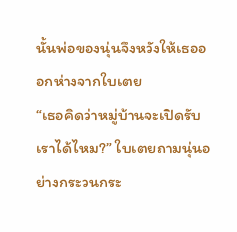นั้นพ่อของนุ่นจึงหวังให้เธอออกห่างจากใบเตย
“เธอคิดว่าหมู่บ้านจะเปิดรับเราได้ไหม?” ใบเตยถามนุ่นอย่างกระวนกระ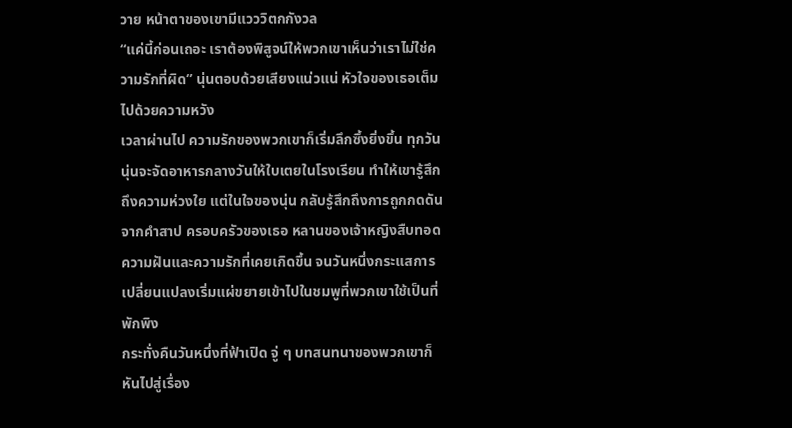วาย หน้าตาของเขามีแวววิตกกังวล
“แค่นี้ก่อนเถอะ เราต้องพิสูจน์ให้พวกเขาเห็นว่าเราไม่ใช่ความรักที่ผิด” นุ่นตอบด้วยเสียงแน่วแน่ หัวใจของเธอเต็มไปด้วยความหวัง
เวลาผ่านไป ความรักของพวกเขาก็เริ่มลึกซึ้งยิ่งขึ้น ทุกวันนุ่นจะจัดอาหารกลางวันให้ใบเตยในโรงเรียน ทำให้เขารู้สึกถึงความห่วงใย แต่ในใจของนุ่น กลับรู้สึกถึงการถูกกดดันจากคำสาป ครอบครัวของเธอ หลานของเจ้าหญิงสืบทอดความฝันและความรักที่เคยเกิดขึ้น จนวันหนึ่งกระแสการเปลี่ยนแปลงเริ่มแผ่ขยายเข้าไปในชมพูที่พวกเขาใช้เป็นที่พักพิง
กระทั่งคืนวันหนึ่งที่ฟ้าเปิด จู่ ๆ บทสนทนาของพวกเขาก็หันไปสู่เรื่อง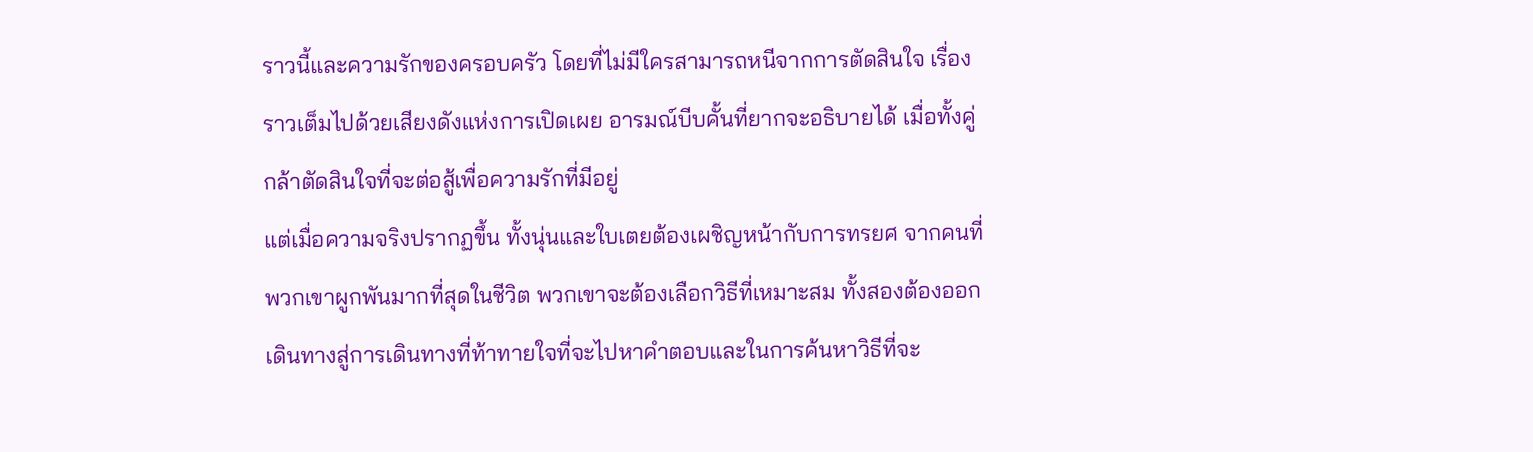ราวนี้และความรักของครอบครัว โดยที่ไม่มีใครสามารถหนีจากการตัดสินใจ เรื่องราวเต็มไปด้วยเสียงดังแห่งการเปิดเผย อารมณ์บีบคั้นที่ยากจะอธิบายได้ เมื่อทั้งคู่กล้าตัดสินใจที่จะต่อสู้เพื่อความรักที่มีอยู่
แต่เมื่อความจริงปรากฏขึ้น ทั้งนุ่นและใบเตยต้องเผชิญหน้ากับการทรยศ จากคนที่พวกเขาผูกพันมากที่สุดในชีวิต พวกเขาจะต้องเลือกวิธีที่เหมาะสม ทั้งสองต้องออกเดินทางสู่การเดินทางที่ท้าทายใจที่จะไปหาคำตอบและในการค้นหาวิธีที่จะ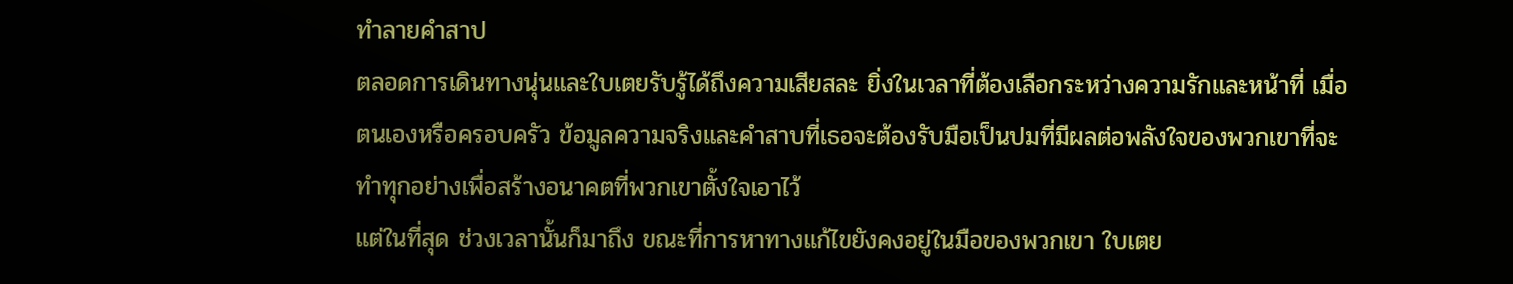ทำลายคำสาป
ตลอดการเดินทางนุ่นและใบเตยรับรู้ได้ถึงความเสียสละ ยิ่งในเวลาที่ต้องเลือกระหว่างความรักและหน้าที่ เมื่อตนเองหรือครอบครัว ข้อมูลความจริงและคำสาบที่เธอจะต้องรับมือเป็นปมที่มีผลต่อพลังใจของพวกเขาที่จะทำทุกอย่างเพื่อสร้างอนาคตที่พวกเขาตั้งใจเอาไว้
แต่ในที่สุด ช่วงเวลานั้นก็มาถึง ขณะที่การหาทางแก้ไขยังคงอยู่ในมือของพวกเขา ใบเตย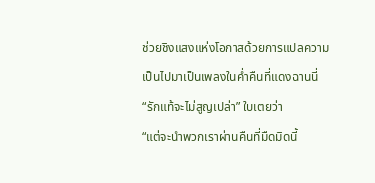ช่วยชิงแสงแห่งโอกาสด้วยการแปลความเป็นไปมาเป็นเพลงในค่ำคืนที่แดงฉานนี่
“รักแท้จะไม่สูญเปล่า” ใบเตยว่า
“แต่จะนำพวกเราผ่านคืนที่มืดมิดนี้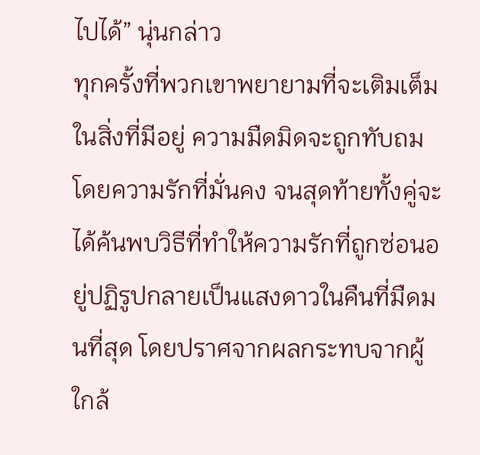ไปได้” นุ่นกล่าว
ทุกครั้งที่พวกเขาพยายามที่จะเติมเต็มในสิ่งที่มีอยู่ ความมืดมิดจะถูกทับถมโดยความรักที่มั่นคง จนสุดท้ายทั้งคู่จะได้ค้นพบวิธีที่ทำให้ความรักที่ถูกซ่อนอยู่ปฏิรูปกลายเป็นแสงดาวในคืนที่มืดมนที่สุด โดยปราศจากผลกระทบจากผู้ใกล้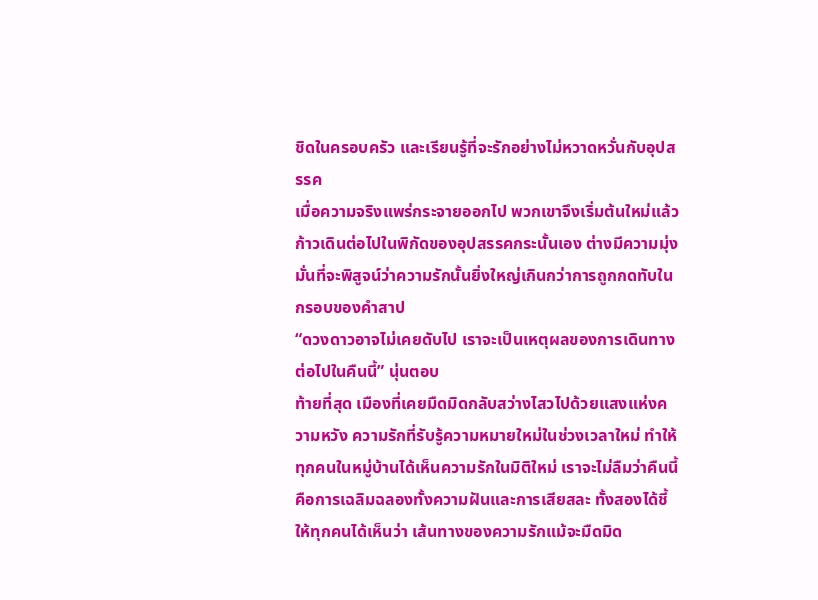ชิดในครอบครัว และเรียนรู้ที่จะรักอย่างไม่หวาดหวั่นกับอุปสรรค
เมื่อความจริงแพร่กระจายออกไป พวกเขาจึงเริ่มต้นใหม่แล้วก้าวเดินต่อไปในพิกัดของอุปสรรคกระนั้นเอง ต่างมีความมุ่งมั่นที่จะพิสูจน์ว่าความรักนั้นยิ่งใหญ่เกินกว่าการถูกกดทับในกรอบของคำสาป
“ดวงดาวอาจไม่เคยดับไป เราจะเป็นเหตุผลของการเดินทางต่อไปในคืนนี้” นุ่นตอบ
ท้ายที่สุด เมืองที่เคยมืดมิดกลับสว่างไสวไปด้วยแสงแห่งความหวัง ความรักที่รับรู้ความหมายใหม่ในช่วงเวลาใหม่ ทำให้ทุกคนในหมู่บ้านได้เห็นความรักในมิติใหม่ เราจะไม่ลืมว่าคืนนี้คือการเฉลิมฉลองทั้งความฝันและการเสียสละ ทั้งสองได้ชี้ให้ทุกคนได้เห็นว่า เส้นทางของความรักแม้จะมืดมิด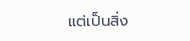แต่เป็นสิ่ง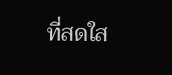ที่สดใส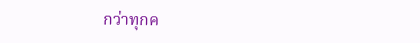กว่าทุกค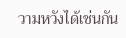วามหวังได้เช่นกัน